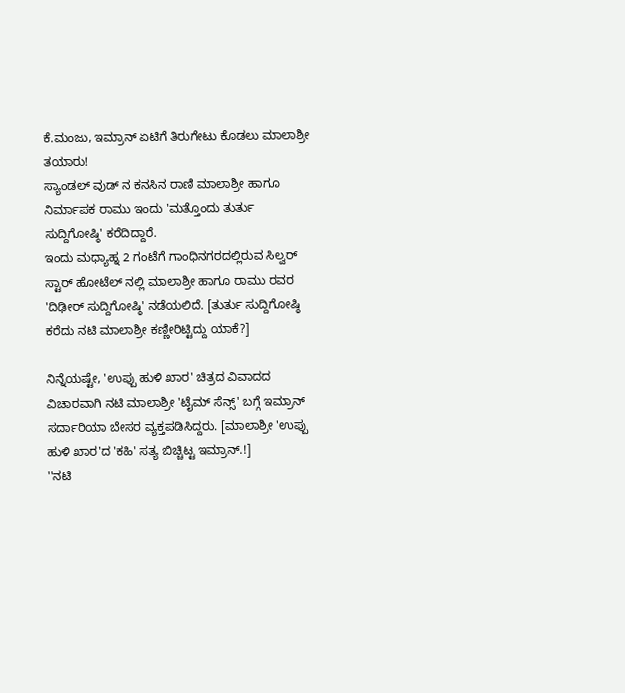ಕೆ.ಮಂಜು, ಇಮ್ರಾನ್ ಏಟಿಗೆ ತಿರುಗೇಟು ಕೊಡಲು ಮಾಲಾಶ್ರೀ ತಯಾರು!
ಸ್ಯಾಂಡಲ್ ವುಡ್ ನ ಕನಸಿನ ರಾಣಿ ಮಾಲಾಶ್ರೀ ಹಾಗೂ ನಿರ್ಮಾಪಕ ರಾಮು ಇಂದು 'ಮತ್ತೊಂದು ತುರ್ತು ಸುದ್ದಿಗೋಷ್ಠಿ' ಕರೆದಿದ್ದಾರೆ.
ಇಂದು ಮಧ್ಯಾಹ್ನ 2 ಗಂಟೆಗೆ ಗಾಂಧಿನಗರದಲ್ಲಿರುವ ಸಿಲ್ವರ್ ಸ್ಟಾರ್ ಹೋಟೆಲ್ ನಲ್ಲಿ ಮಾಲಾಶ್ರೀ ಹಾಗೂ ರಾಮು ರವರ 'ದಿಢೀರ್ ಸುದ್ದಿಗೋಷ್ಠಿ' ನಡೆಯಲಿದೆ. [ತುರ್ತು ಸುದ್ದಿಗೋಷ್ಠಿ ಕರೆದು ನಟಿ ಮಾಲಾಶ್ರೀ ಕಣ್ಣೀರಿಟ್ಟಿದ್ದು ಯಾಕೆ?]

ನಿನ್ನೆಯಷ್ಟೇ, 'ಉಪ್ಪು ಹುಳಿ ಖಾರ' ಚಿತ್ರದ ವಿವಾದದ ವಿಚಾರವಾಗಿ ನಟಿ ಮಾಲಾಶ್ರೀ 'ಟೈಮ್ ಸೆನ್ಸ್' ಬಗ್ಗೆ ಇಮ್ರಾನ್ ಸರ್ದಾರಿಯಾ ಬೇಸರ ವ್ಯಕ್ತಪಡಿಸಿದ್ದರು. [ಮಾಲಾಶ್ರೀ 'ಉಪ್ಪು ಹುಳಿ ಖಾರ'ದ 'ಕಹಿ' ಸತ್ಯ ಬಿಚ್ಚಿಟ್ಟ ಇಮ್ರಾನ್.!]
''ನಟಿ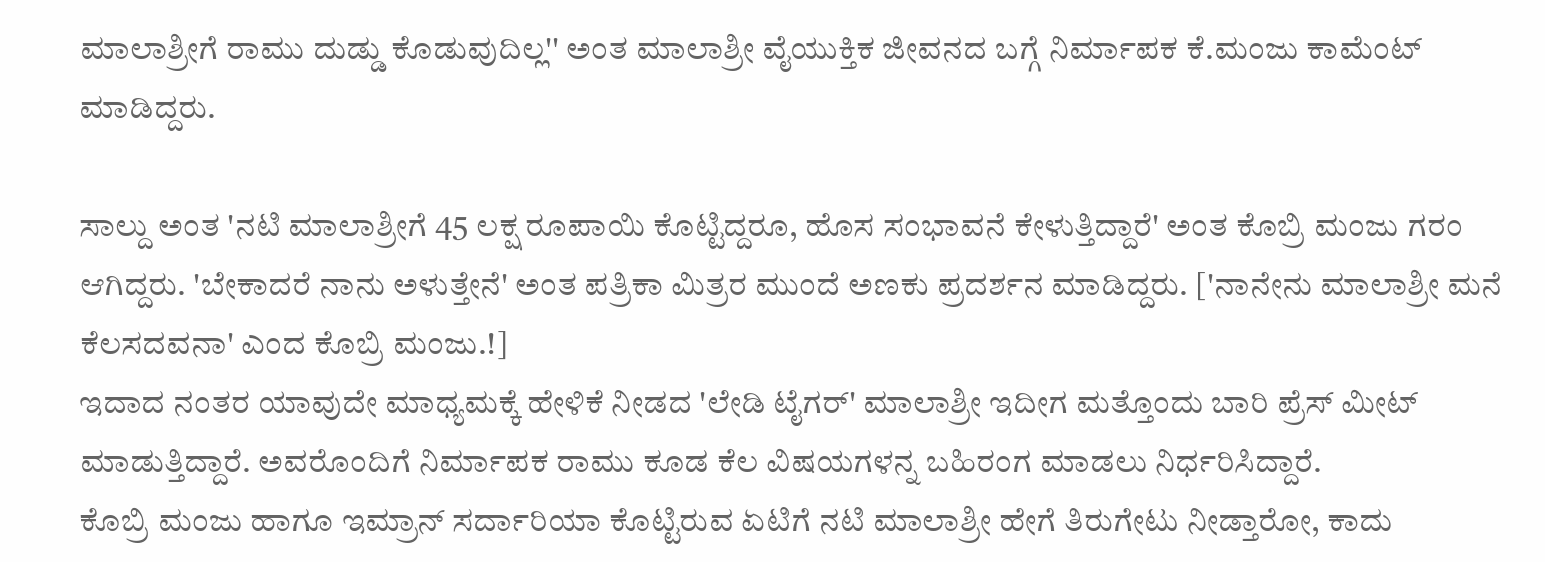ಮಾಲಾಶ್ರೀಗೆ ರಾಮು ದುಡ್ಡು ಕೊಡುವುದಿಲ್ಲ'' ಅಂತ ಮಾಲಾಶ್ರೀ ವೈಯುಕ್ತಿಕ ಜೀವನದ ಬಗ್ಗೆ ನಿರ್ಮಾಪಕ ಕೆ.ಮಂಜು ಕಾಮೆಂಟ್ ಮಾಡಿದ್ದರು.

ಸಾಲ್ದು ಅಂತ 'ನಟಿ ಮಾಲಾಶ್ರೀಗೆ 45 ಲಕ್ಷ ರೂಪಾಯಿ ಕೊಟ್ಟಿದ್ದರೂ, ಹೊಸ ಸಂಭಾವನೆ ಕೇಳುತ್ತಿದ್ದಾರೆ' ಅಂತ ಕೊಬ್ರಿ ಮಂಜು ಗರಂ ಆಗಿದ್ದರು. 'ಬೇಕಾದರೆ ನಾನು ಅಳುತ್ತೇನೆ' ಅಂತ ಪತ್ರಿಕಾ ಮಿತ್ರರ ಮುಂದೆ ಅಣಕು ಪ್ರದರ್ಶನ ಮಾಡಿದ್ದರು. ['ನಾನೇನು ಮಾಲಾಶ್ರೀ ಮನೆ ಕೆಲಸದವನಾ' ಎಂದ ಕೊಬ್ರಿ ಮಂಜು.!]
ಇದಾದ ನಂತರ ಯಾವುದೇ ಮಾಧ್ಯಮಕ್ಕೆ ಹೇಳಿಕೆ ನೀಡದ 'ಲೇಡಿ ಟೈಗರ್' ಮಾಲಾಶ್ರೀ ಇದೀಗ ಮತ್ತೊಂದು ಬಾರಿ ಪ್ರೆಸ್ ಮೀಟ್ ಮಾಡುತ್ತಿದ್ದಾರೆ. ಅವರೊಂದಿಗೆ ನಿರ್ಮಾಪಕ ರಾಮು ಕೂಡ ಕೆಲ ವಿಷಯಗಳನ್ನ ಬಹಿರಂಗ ಮಾಡಲು ನಿರ್ಧರಿಸಿದ್ದಾರೆ.
ಕೊಬ್ರಿ ಮಂಜು ಹಾಗೂ ಇಮ್ರಾನ್ ಸರ್ದಾರಿಯಾ ಕೊಟ್ಟಿರುವ ಏಟಿಗೆ ನಟಿ ಮಾಲಾಶ್ರೀ ಹೇಗೆ ತಿರುಗೇಟು ನೀಡ್ತಾರೋ, ಕಾದು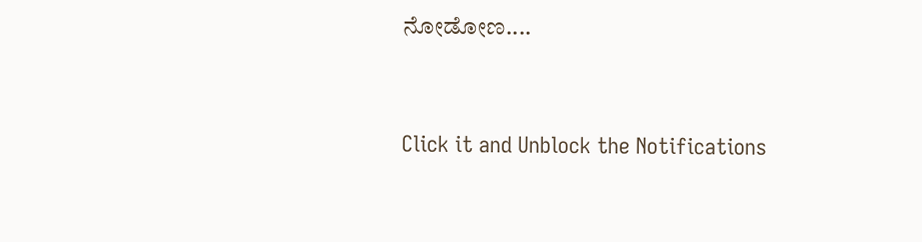ನೋಡೋಣ....


Click it and Unblock the Notifications